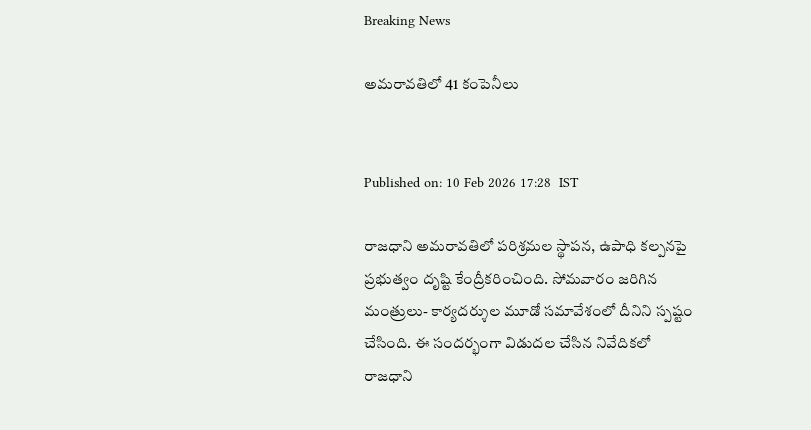Breaking News

అమరావతిలో 41 కంపెనీలు


Published on: 10 Feb 2026 17:28  IST

రాజధాని అమరావతిలో పరిశ్రమల స్థాపన, ఉపాధి కల్పనపై ప్రభుత్వం దృష్టి కేంద్రీకరించింది. సోమవారం జరిగిన మంత్రులు- కార్యదర్శుల మూడో సమావేశంలో దీనిని స్పష్టం చేసింది. ఈ సందర్భంగా విడుదల చేసిన నివేదికలో రాజధాని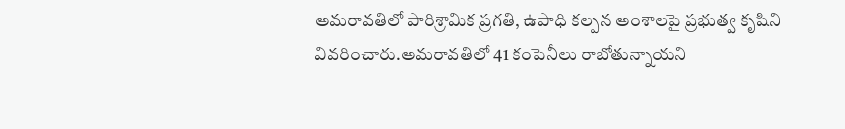అమరావతిలో పారిశ్రామిక ప్రగతి, ఉపాధి కల్పన అంశాలపై ప్రభుత్వ కృషిని వివరించారు.అమరావతిలో 41 కంపెనీలు రాబోతున్నాయని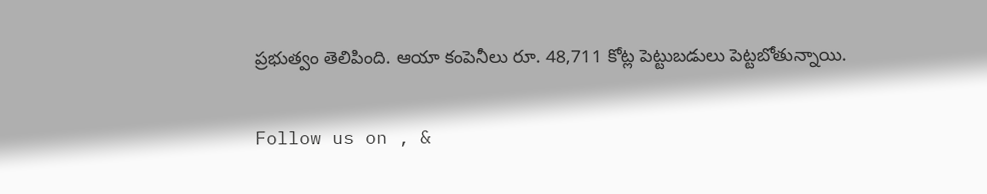ప్రభుత్వం తెలిపింది. ఆయా కంపెనీలు రూ. 48,711 కోట్ల పెట్టుబడులు పెట్టబోతున్నాయి.

Follow us on , &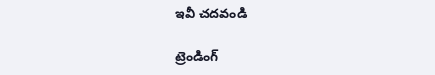ఇవీ చదవండి

ట్రెండింగ్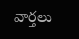వార్తలు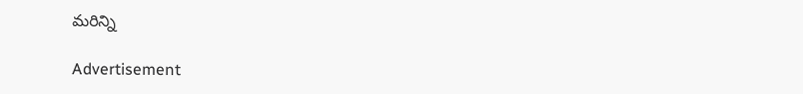మరిన్ని

Advertisement